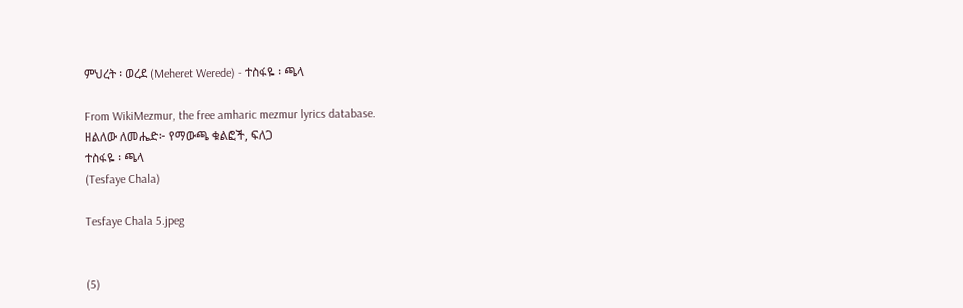ምህረት ፡ ወረደ (Meheret Werede) - ተስፋዬ ፡ ጫላ

From WikiMezmur, the free amharic mezmur lyrics database.
ዘልለው ለመሔድ፦ የማውጫ ቁልፎች, ፍለጋ
ተስፋዬ ፡ ጫላ
(Tesfaye Chala)

Tesfaye Chala 5.jpeg


(5)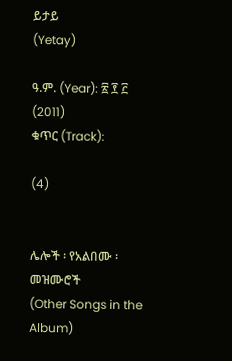ይታይ
(Yetay)

ዓ.ም. (Year): ፳ ፻ ፫ (2011)
ቁጥር (Track):

(4)


ሌሎች ፡ የአልበሙ ፡ መዝሙሮች
(Other Songs in the Album)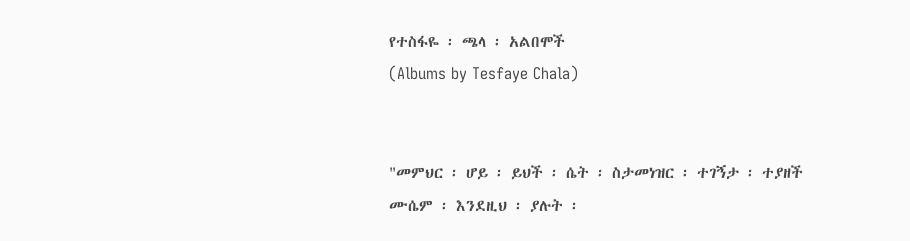የተስፋዬ ፡ ጫላ ፡ አልበሞች
(Albums by Tesfaye Chala)


"መምህር ፡ ሆይ ፡ ይህች ፡ ሴት ፡ ስታመነዝር ፡ ተገኝታ ፡ ተያዘች
ሙሴም ፡ እንደዚህ ፡ ያሉት ፡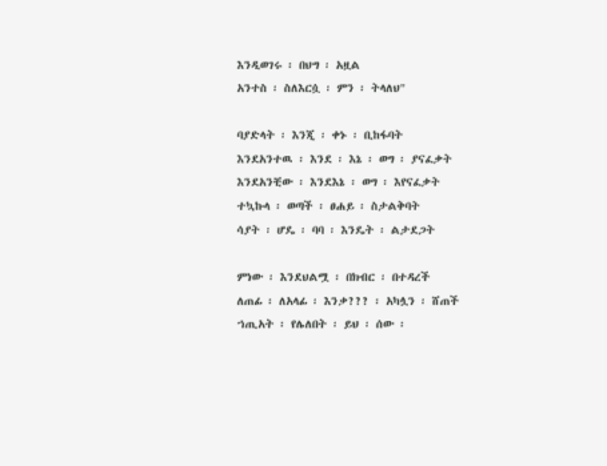እንዲወገሩ ፡ በህግ ፡ አዟል
አንተስ ፡ ስለእርሷ ፡ ምን ፡ ትላለህ"

ባያድላት ፡ እንጂ ፡ ቀኑ ፡ ቢከፋባት
እንደአንተዉ ፡ እንደ ፡ እኔ ፡ ወግ ፡ ያናፈቃት
እንደአንቺው ፡ እንደእኔ ፡ ወግ ፡ እየናፈቃት
ተኳኩላ ፡ ወጣች ፡ ፀሐይ ፡ ስታልቅባት
ሳያት ፡ ሆዴ ፡ ባባ ፡ እንዴት ፡ ልታደጋት

ምነው ፡ እንደህልሟ ፡ በክብር ፡ በተዳረች
ለጠፊ ፡ ለአላፊ ፡ እንቃ??? ፡ አካሏን ፡ ሸጠች
ኀጢአት ፡ የሌለበት ፡ ይህ ፡ ሰው ፡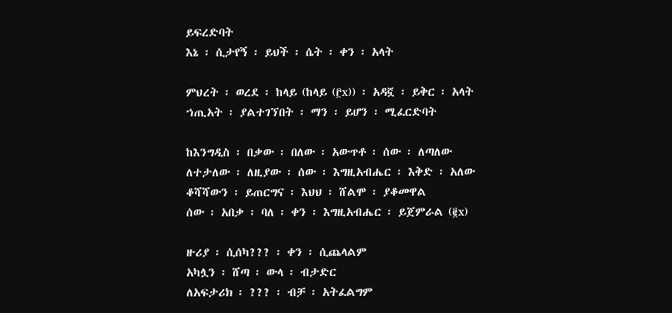ይፍረድባት
እኔ ፡ ሲታየኝ ፡ ይህች ፡ ሴት ፡ ቀን ፡ አላት

ምህረት ፡ ወረደ ፡ ከላይ (ከላይ (፫x)) ፡ አዳኟ ፡ ይቅር ፡ አላት
ኀጢአት ፡ ያልተገኘበት ፡ ማን ፡ ይሆን ፡ ሚፈርድባት

ከእንግዲስ ፡ በቃው ፡ በለው ፡ አውጥቶ ፡ ሰው ፡ ለጣለው
ለተታለው ፡ ለዚያው ፡ ሰው ፡ እግዚአብሔር ፡ እቅድ ፡ አለው
ቆሻሻውን ፡ ይጠርግና ፡ እህህ ፡ ሸልሞ ፡ ያቆመዋል
ሰው ፡ አበቃ ፡ ባለ ፡ ቀን ፡ እግዚአብሔር ፡ ይጀምራል (፪x)

ዙሪያ ፡ ሲሰካ??? ፡ ቀን ፡ ሲጨላልም
አካሏን ፡ ሸጣ ፡ ውላ ፡ ብታድር
ለአፍታሪክ ፡ ??? ፡ ብቻ ፡ አትፈልግም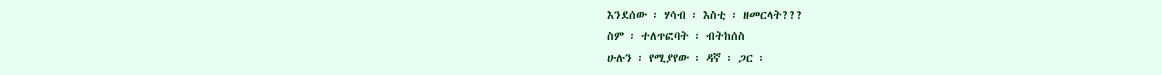እንደሰው ፡ ሃሳብ ፡ እስቲ ፡ ዘመርላት???
ስም ፡ ተለጥፎባት ፡ ብትከሰስ
ሁሉን ፡ የሚያየው ፡ ዳኛ ፡ ጋር ፡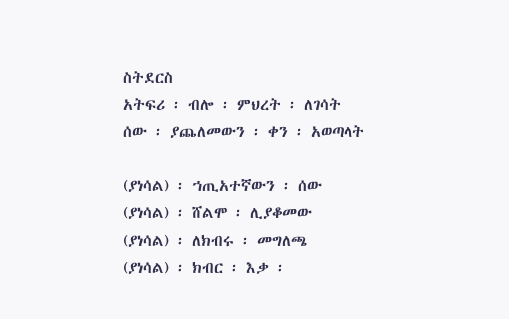ስትደርስ
አትፍሪ ፡ ብሎ ፡ ምህረት ፡ ለገሳት
ሰው ፡ ያጨለመውን ፡ ቀን ፡ አወጣላት

(ያነሳል) ፡ ኀጢአተኛውን ፡ ሰው
(ያነሳል) ፡ ሸልሞ ፡ ሊያቆመው
(ያነሳል) ፡ ለክብሩ ፡ መግለጫ
(ያነሳል) ፡ ክብር ፡ እቃ ፡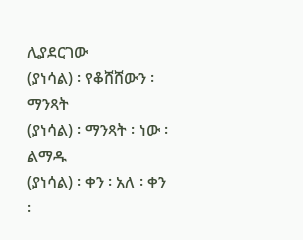ሊያደርገው
(ያነሳል) ፡ የቆሸሸውን ፡ ማንጻት
(ያነሳል) ፡ ማንጻት ፡ ነው ፡ ልማዱ
(ያነሳል) ፡ ቀን ፡ አለ ፡ ቀን ፡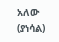አለው
(ያነሳል)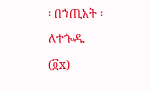፡ በኀጢአት ፡ ለተጐዱ (፬x)